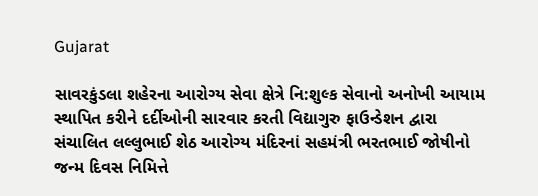Gujarat

સાવરકુંડલા શહેરના આરોગ્ય સેવા ક્ષેત્રે નિ:શુલ્ક સેવાનો અનોખી આયામ સ્થાપિત કરીને દર્દીઓની સારવાર કરતી વિદ્યાગુરુ ફાઉન્ડેશન દ્વારા સંચાલિત લલ્લુભાઈ શેઠ આરોગ્ય મંદિરનાં સહમંત્રી ભરતભાઈ જોષીનો જન્મ દિવસ નિમિત્તે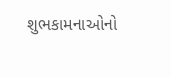શુભકામનાઓનો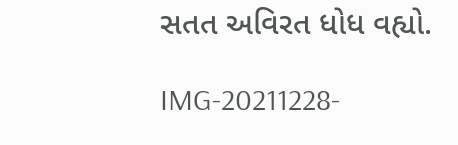સતત અવિરત ધોધ વહ્યો.

IMG-20211228-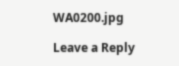WA0200.jpg

Leave a Reply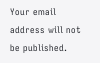Your email address will not be published.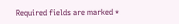Required fields are marked *